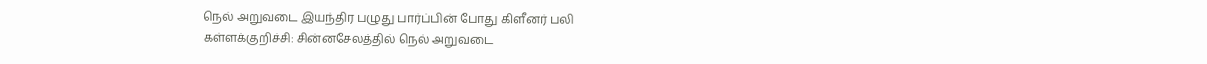நெல் அறுவடை இயந்திர பழுது பார்ப்பின் போது கிளீனர் பலி
கள்ளக்குறிச்சி: சின்னசேலத்தில் நெல் அறுவடை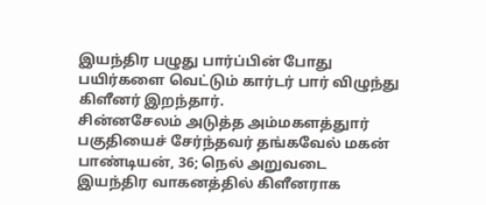இயந்திர பழுது பார்ப்பின் போது பயிர்களை வெட்டும் கார்டர் பார் விழுந்து கிளீனர் இறந்தார்.
சின்னசேலம் அடுத்த அம்மகளத்துார் பகுதியைச் சேர்ந்தவர் தங்கவேல் மகன் பாண்டியன், 36; நெல் அறுவடை இயந்திர வாகனத்தில் கிளீனராக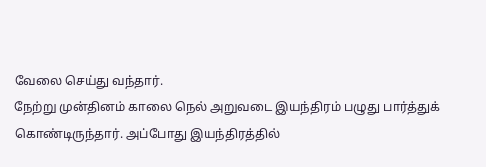வேலை செய்து வந்தார்.
நேற்று முன்தினம் காலை நெல் அறுவடை இயந்திரம் பழுது பார்த்துக் கொண்டிருந்தார். அப்போது இயந்திரத்தில்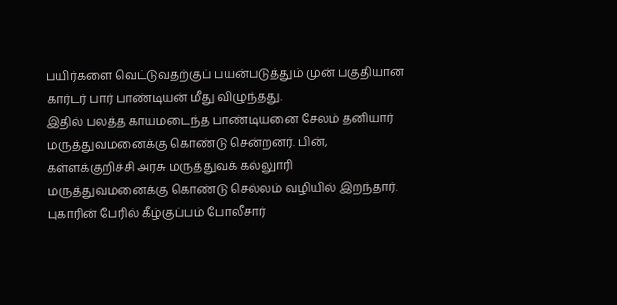பயிர்களை வெட்டுவதற்குப் பயன்படுத்தும் முன் பகுதியான கார்டர் பார் பாண்டியன் மீது விழுந்தது.
இதில் பலத்த காயமடைந்த பாண்டியனை சேலம் தனியார் மருத்துவமனைக்கு கொண்டு சென்றனர். பின், கள்ளக்குறிச்சி அரசு மருத்துவக் கல்லுாரி மருத்துவமனைக்கு கொண்டு செல்லம் வழியில் இறந்தார்.
புகாரின் பேரில் கீழ்குப்பம் போலீசார்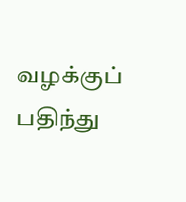வழக்குப் பதிந்து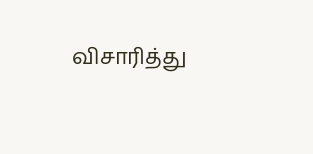விசாரித்து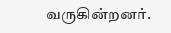வருகின்றனர்.